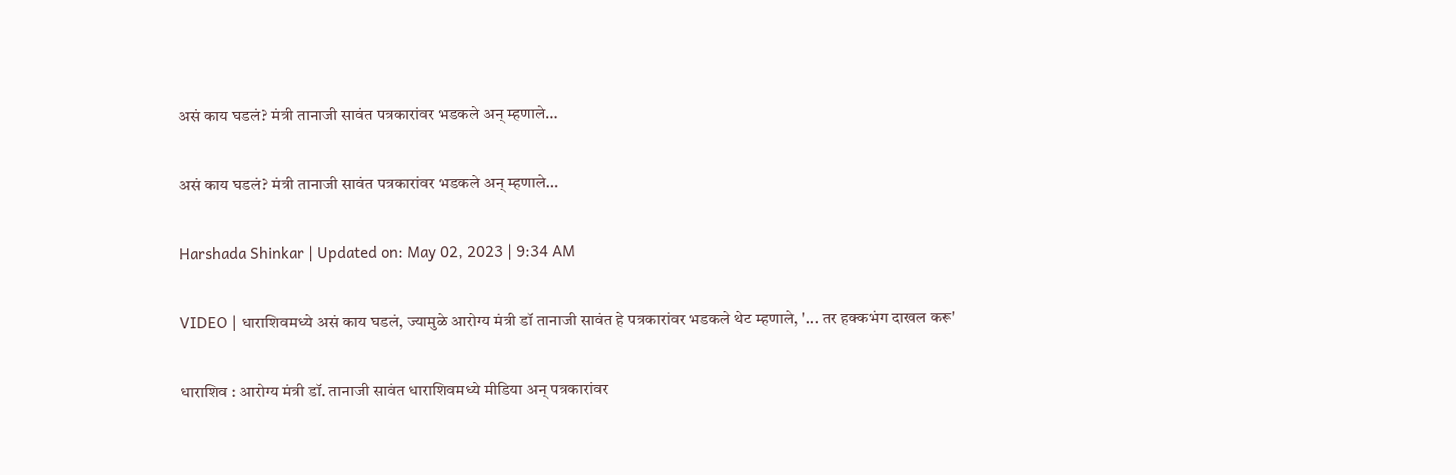असं काय घडलं? मंत्री तानाजी सावंत पत्रकारांवर भडकले अन् म्हणाले…

असं काय घडलं? मंत्री तानाजी सावंत पत्रकारांवर भडकले अन् म्हणाले…

Harshada Shinkar | Updated on: May 02, 2023 | 9:34 AM

VIDEO | धाराशिवमध्ये असं काय घडलं, ज्यामुळे आरोग्य मंत्री डॉ तानाजी सावंत हे पत्रकारांवर भडकले थेट म्हणाले, '... तर हक्कभंग दाखल करू'

धाराशिव : आरोग्य मंत्री डॉ. तानाजी सावंत धाराशिवमध्ये मीडिया अन् पत्रकारांवर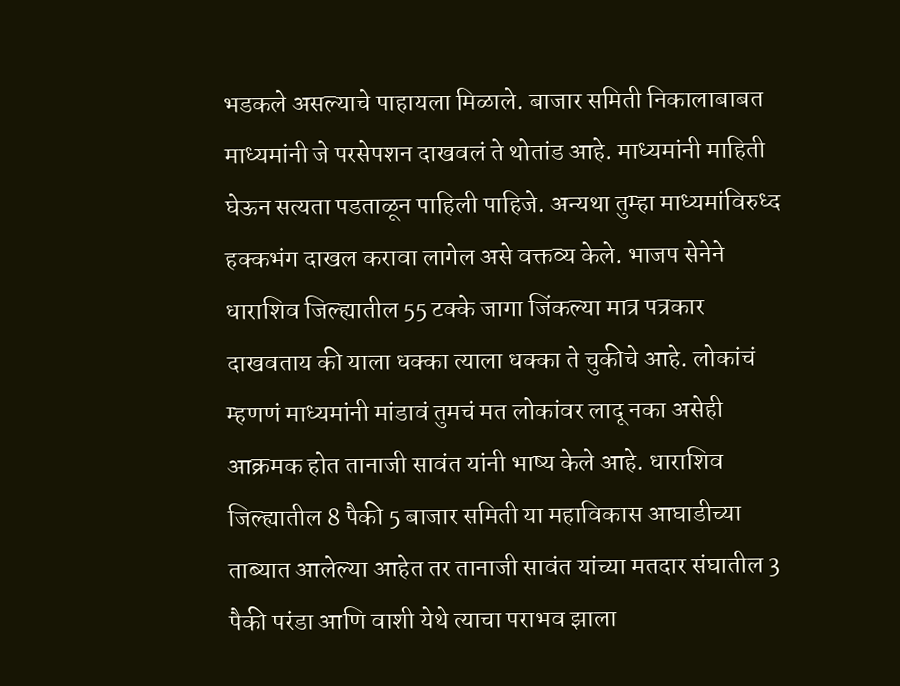भडकले असल्याचे पाहायला मिळाले. बाजार समिती निकालाबाबत माध्यमांनी जे परसेपशन दाखवलं ते थोतांड आहे. माध्यमांनी माहिती घेऊन सत्यता पडताळून पाहिली पाहिजे. अन्यथा तुम्हा माध्यमांविरुध्द हक्कभंग दाखल करावा लागेल असे वक्तव्य केले. भाजप सेनेने धाराशिव जिल्ह्यातील 55 टक्के जागा जिंकल्या मात्र पत्रकार दाखवताय की याला धक्का त्याला धक्का ते चुकीचे आहे. लोकांचं म्हणणं माध्यमांनी मांडावं तुमचं मत लोकांवर लादू नका असेही आक्रमक होत तानाजी सावंत यांनी भाष्य केले आहे. धाराशिव जिल्ह्यातील 8 पैकी 5 बाजार समिती या महाविकास आघाडीच्या ताब्यात आलेल्या आहेत तर तानाजी सावंत यांच्या मतदार संघातील 3 पैकी परंडा आणि वाशी येथे त्याचा पराभव झाला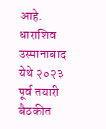आहे. धाराशिव उस्मानाबाद येथे २०२३ पूर्व तयारी बैठकीत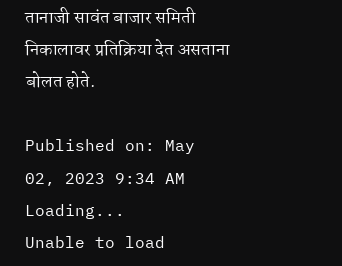तानाजी सावंत बाजार समिती निकालावर प्रतिक्रिया देत असताना बोलत होते.

Published on: May 02, 2023 9:34 AM
Loading...
Unable to load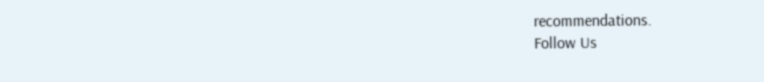recommendations.
Follow Us